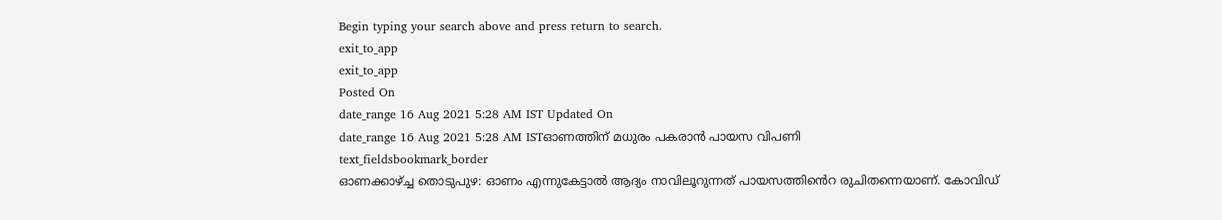Begin typing your search above and press return to search.
exit_to_app
exit_to_app
Posted On
date_range 16 Aug 2021 5:28 AM IST Updated On
date_range 16 Aug 2021 5:28 AM ISTഓണത്തിന് മധുരം പകരാൻ പായസ വിപണി
text_fieldsbookmark_border
ഓണക്കാഴ്ച്ച തൊടുപുഴ: ഓണം എന്നുകേട്ടാൽ ആദ്യം നാവിലൂറുന്നത് പായസത്തിൻെറ രുചിതന്നെയാണ്. കോവിഡ്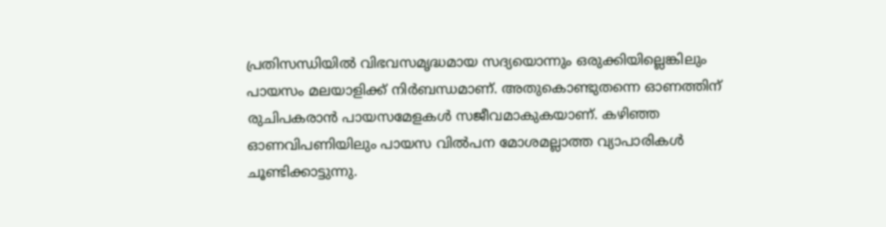പ്രതിസന്ധിയിൽ വിഭവസമൃദ്ധമായ സദ്യയൊന്നും ഒരുക്കിയില്ലെങ്കിലും പായസം മലയാളിക്ക് നിർബന്ധമാണ്. അതുകൊണ്ടുതന്നെ ഓണത്തിന് രുചിപകരാൻ പായസമേളകൾ സജീവമാകുകയാണ്. കഴിഞ്ഞ ഓണവിപണിയിലും പായസ വിൽപന മോശമല്ലാത്ത വ്യാപാരികൾ ചൂണ്ടിക്കാട്ടുന്നു.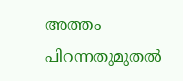അത്തം പിറന്നതുമുതൽ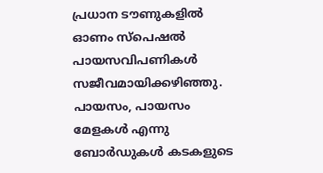പ്രധാന ടൗണുകളിൽ ഓണം സ്പെഷൽ പായസവിപണികൾ സജീവമായിക്കഴിഞ്ഞു. പായസം, പായസം മേളകൾ എന്നു ബോർഡുകൾ കടകളുടെ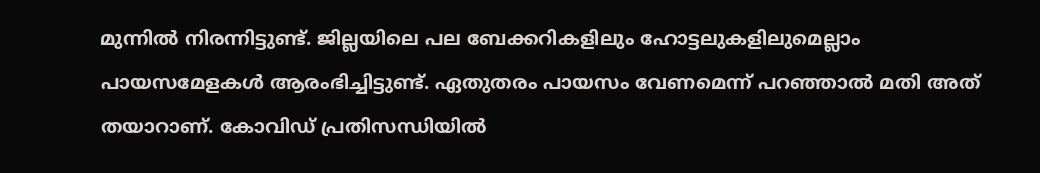മുന്നിൽ നിരന്നിട്ടുണ്ട്. ജില്ലയിലെ പല ബേക്കറികളിലും ഹോട്ടലുകളിലുമെല്ലാം പായസമേളകൾ ആരംഭിച്ചിട്ടുണ്ട്. ഏതുതരം പായസം വേണമെന്ന് പറഞ്ഞാൽ മതി അത് തയാറാണ്. കോവിഡ് പ്രതിസന്ധിയിൽ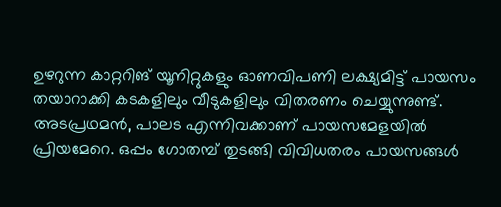ഉഴറുന്ന കാറ്ററിങ് യൂനിറ്റുകളും ഓണവിപണി ലക്ഷ്യമിട്ട് പായസം തയാറാക്കി കടകളിലും വീടുകളിലും വിതരണം ചെയ്യുന്നുണ്ട്. അടപ്രഥമൻ, പാലട എന്നിവക്കാണ് പായസമേളയിൽ പ്രിയമേറെ. ഒപ്പം ഗോതമ്പ് തുടങ്ങി വിവിധതരം പായസങ്ങൾ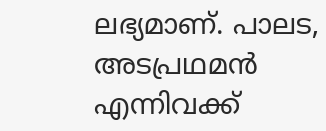ലഭ്യമാണ്. പാലട, അടപ്രഥമൻ എന്നിവക്ക്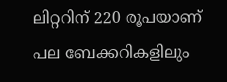ലിറ്ററിന് 220 രൂപയാണ് പല ബേക്കറികളിലും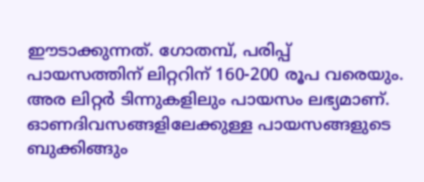ഈടാക്കുന്നത്. ഗോതമ്പ്, പരിപ്പ് പായസത്തിന് ലിറ്ററിന് 160-200 രൂപ വരെയും. അര ലിറ്റർ ടിന്നുകളിലും പായസം ലഭ്യമാണ്. ഓണദിവസങ്ങളിലേക്കുള്ള പായസങ്ങളുടെ ബുക്കിങ്ങും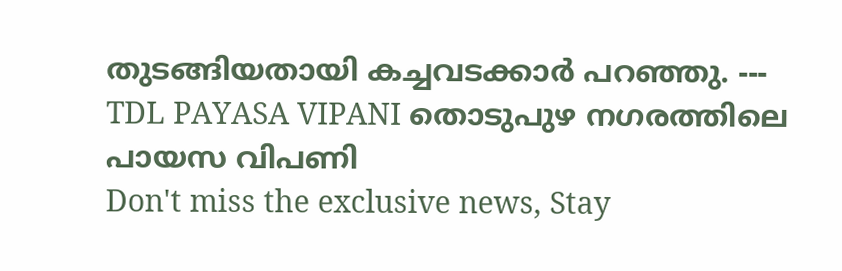തുടങ്ങിയതായി കച്ചവടക്കാർ പറഞ്ഞു. --- TDL PAYASA VIPANI തൊടുപുഴ നഗരത്തിലെ പായസ വിപണി
Don't miss the exclusive news, Stay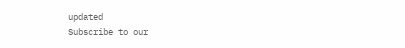updated
Subscribe to our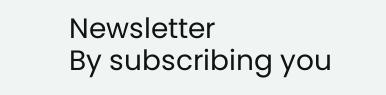Newsletter
By subscribing you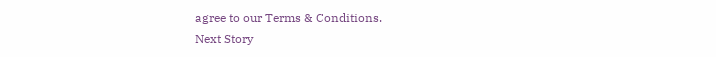agree to our Terms & Conditions.
Next Story